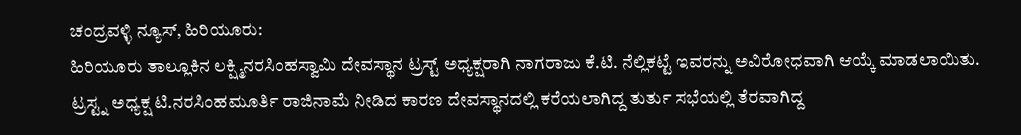ಚಂದ್ರವಳ್ಳಿ ನ್ಯೂಸ್, ಹಿರಿಯೂರು:
ಹಿರಿಯೂರು ತಾಲ್ಲೂಕಿನ ಲಕ್ಷ್ಮಿನರಸಿಂಹಸ್ವಾಮಿ ದೇವಸ್ಥಾನ ಟ್ರಸ್ಟ್ ಅಧ್ಯಕ್ಷರಾಗಿ ನಾಗರಾಜು ಕೆ.ಟಿ. ನೆಲ್ಲಿಕಟ್ಟೆ ಇವರನ್ನು ಅವಿರೋಧವಾಗಿ ಆಯ್ಕೆ ಮಾಡಲಾಯಿತು.
ಟ್ರಸ್ಟ್ನ ಅಧ್ಯಕ್ಷ ಟಿ.ನರಸಿಂಹಮೂರ್ತಿ ರಾಜಿನಾಮೆ ನೀಡಿದ ಕಾರಣ ದೇವಸ್ಥಾನದಲ್ಲಿ ಕರೆಯಲಾಗಿದ್ದ ತುರ್ತು ಸಭೆಯಲ್ಲಿ ತೆರವಾಗಿದ್ದ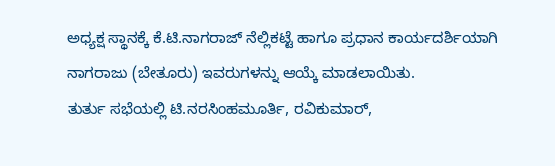ಅಧ್ಯಕ್ಷ ಸ್ಥಾನಕ್ಕೆ ಕೆ.ಟಿ.ನಾಗರಾಜ್ ನೆಲ್ಲಿಕಟ್ಟೆ ಹಾಗೂ ಪ್ರಧಾನ ಕಾರ್ಯದರ್ಶಿಯಾಗಿ ನಾಗರಾಜು (ಬೇತೂರು) ಇವರುಗಳನ್ನು ಆಯ್ಕೆ ಮಾಡಲಾಯಿತು.
ತುರ್ತು ಸಭೆಯಲ್ಲಿ ಟಿ.ನರಸಿಂಹಮೂರ್ತಿ, ರವಿಕುಮಾರ್,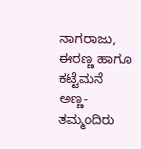ನಾಗರಾಜು, ಈರಣ್ಣ ಹಾಗೂ ಕಟ್ಟೆಮನೆ ಅಣ್ಣ-ತಮ್ಮಂದಿರು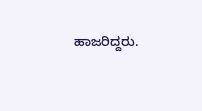ಹಾಜರಿದ್ದರು.